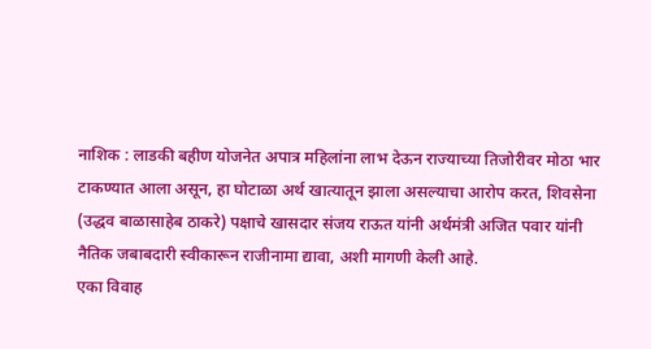नाशिक : लाडकी बहीण योजनेत अपात्र महिलांना लाभ देऊन राज्याच्या तिजोरीवर मोठा भार टाकण्यात आला असून, हा घोटाळा अर्थ खात्यातून झाला असल्याचा आरोप करत, शिवसेना (उद्धव बाळासाहेब ठाकरे) पक्षाचे खासदार संजय राऊत यांनी अर्थमंत्री अजित पवार यांनी नैतिक जबाबदारी स्वीकारून राजीनामा द्यावा, अशी मागणी केली आहे.
एका विवाह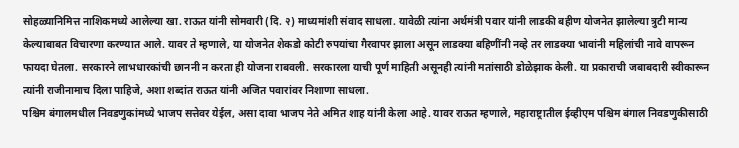सोहळ्यानिमित्त नाशिकमध्ये आलेल्या खा. राऊत यांनी सोमवारी (दि. २) माध्यमांशी संवाद साधला. यावेळी त्यांना अर्थमंत्री पवार यांनी लाडकी बहीण योजनेत झालेल्या त्रुटी मान्य केल्याबाबत विचारणा करण्यात आले. यावर ते म्हणाले, या योजनेत शेकडो कोटी रुपयांचा गैरवापर झाला असून लाडक्या बहिणींनी नव्हे तर लाडक्या भावांनी महिलांची नावे वापरून फायदा घेतला. सरकारने लाभधारकांची छाननी न करता ही योजना राबवली. सरकारला याची पूर्ण माहिती असूनही त्यांनी मतांसाठी डोळेझाक केली. या प्रकाराची जबाबदारी स्वीकारून त्यांनी राजीनामाच दिला पाहिजे, अशा शब्दांत राऊत यांनी अजित पवारांवर निशाणा साधला.
पश्चिम बंगालमधील निवडणुकांमध्ये भाजप सत्तेवर येईल, असा दावा भाजप नेते अमित शाह यांनी केला आहे. यावर राऊत म्हणाले, महाराष्ट्रातील ईव्हीएम पश्चिम बंगाल निवडणुकीसाठी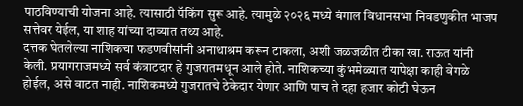पाठविण्याची योजना आहे. त्यासाठी पॅकिंग सुरू आहे. त्यामुळे २०२६ मध्ये बंगाल विधानसभा निवडणुकीत भाजप सत्तेवर येईल, या शाह यांच्या दाव्यात तथ्य आहे.
दत्तक घेतलेल्या नाशिकचा फडणवीसांनी अनाथाश्रम करून टाकला, अशी जळजळीत टीका खा. राऊत यांनी केली. प्रयागराजमध्ये सर्व कंत्राटदार हे गुजरातमधून आले होते. नाशिकच्या कुंभमेळ्यात यापेक्षा काही वेगळे होईल, असे वाटत नाही. नाशिकमध्ये गुजरातचे ठेकेदार येणार आणि पाच ते दहा हजार कोटी घेऊन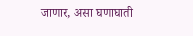जाणार, असा घणाघाती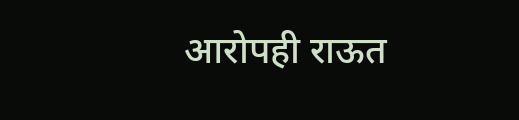आरोपही राऊत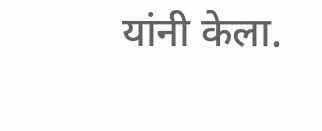यांनी केला.